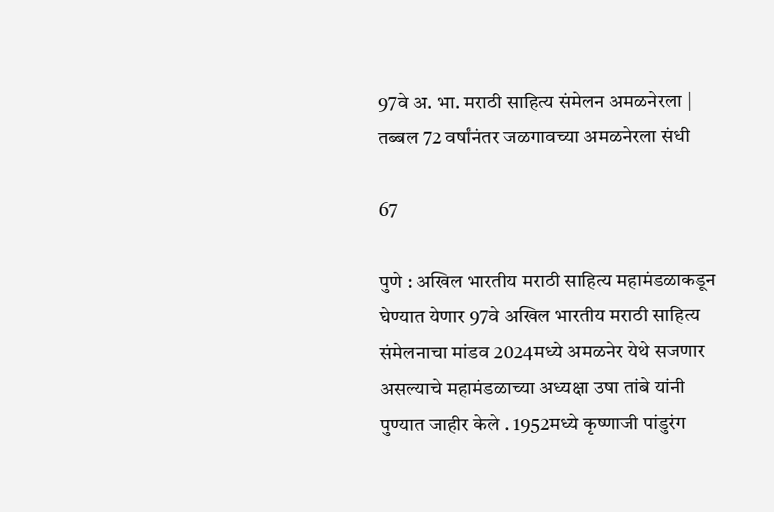97वे अ. भा. मराठी साहित्य संमेलन अमळनेरला | तब्बल 72 वर्षांनंतर जळगावच्या अमळनेरला संधी

67

पुणे : अखिल भारतीय मराठी साहित्य महामंडळाकडून घेण्यात येणार 97वे अखिल भारतीय मराठी साहित्य संमेलनाचा मांडव 2024मध्ये अमळनेर येथे सजणार असल्याचे महामंडळाच्या अध्यक्षा उषा तांबे यांनी पुण्यात जाहीर केले . 1952मध्ये कृष्णाजी पांडुरंग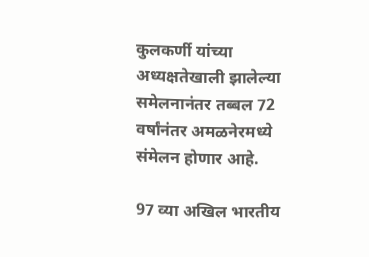कुलकर्णी यांच्या अध्यक्षतेखाली झालेल्या समेलनानंतर तब्बल 72 वर्षांनंतर अमळनेरमध्ये संमेलन होणार आहे.

97 व्या अखिल भारतीय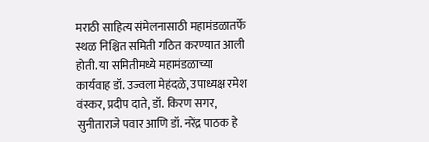मराठी साहित्य संमेलनासाठी महामंडळातर्फे स्थळ निश्चित समिती गठित करण्यात आली होती. या समितीमध्ये महामंडळाच्या कार्यवाह डॉ. उज्वला मेहंदळे, उपाध्यक्ष रमेश वंस्कर, प्रदीप दाते, डॉ. किरण सगर, सुनीताराजे पवार आणि डॉ. नरेंद्र पाठक हे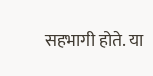सहभागी होते. या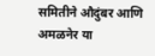समितीने औदुंबर आणि अमळनेर या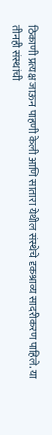ठिकाणी प्रत्यक्ष जाऊन पाहणी केली आणि सातारा येथील संस्थेचे दृकश्राव्य सादरीकरण पाहिले. या तीनही संस्थांची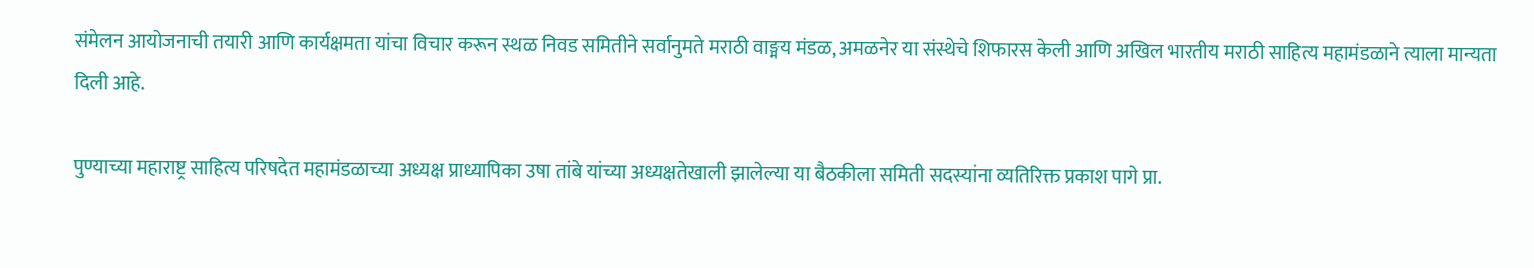संमेलन आयोजनाची तयारी आणि कार्यक्षमता यांचा विचार करून स्थळ निवड समितीने सर्वानुमते मराठी वाङ्मय मंडळ, अमळनेर या संस्थेचे शिफारस केली आणि अखिल भारतीय मराठी साहित्य महामंडळाने त्याला मान्यता दिली आहे.

पुण्याच्या महाराष्ट्र साहित्य परिषदेत महामंडळाच्या अध्यक्ष प्राध्यापिका उषा तांबे यांच्या अध्यक्षतेखाली झालेल्या या बैठकीला समिती सदस्यांना व्यतिरिक्त प्रकाश पागे प्रा.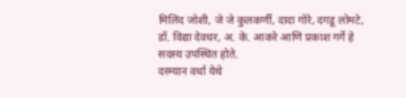मिलिंद जोशी, जे जे कुलकर्णी, दादा गोरे, दगडू लोमटे, डॉ. विद्या देवधर, अ. के. आकरे आणि प्रकाश गर्गे हे सदस्य उपस्थित होते.
दरम्यान वर्धा येथे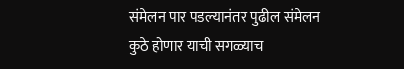संमेलन पार पडल्यानंतर पुढील संमेलन कुठे होणार याची सगळ्याच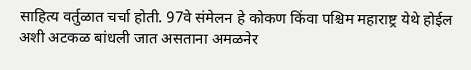साहित्य वर्तुळात चर्चा होती. 97वे संमेलन हे कोकण किंवा पश्चिम महाराष्ट्र येथे होईल अशी अटकळ बांधली जात असताना अमळनेर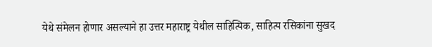येथे संमेलन होणार असल्याने हा उत्तर महाराष्ट्र येथील साहित्यिक, साहित्य रसिकांना सुखद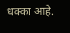धक्का आहे.